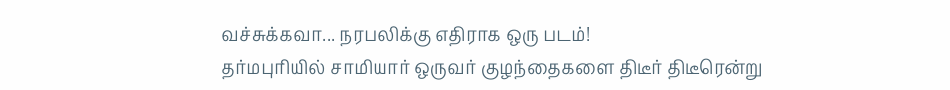வச்சுக்கவா... நரபலிக்கு எதிராக ஒரு படம்!
தர்மபுரியில் சாமியார் ஒருவர் குழந்தைகளை திடீர் திடீரென்று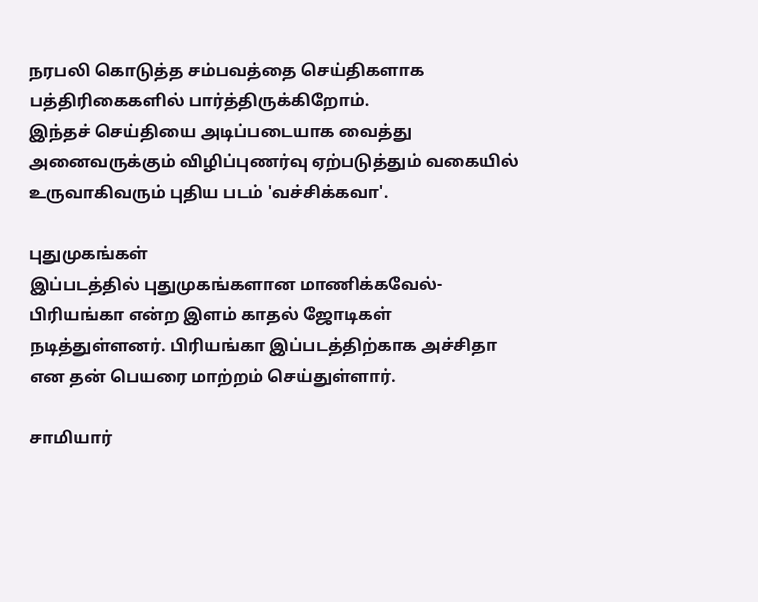நரபலி கொடுத்த சம்பவத்தை செய்திகளாக பத்திரிகைகளில் பார்த்திருக்கிறோம்.
இந்தச் செய்தியை அடிப்படையாக வைத்து அனைவருக்கும் விழிப்புணர்வு ஏற்படுத்தும் வகையில் உருவாகிவரும் புதிய படம் 'வச்சிக்கவா'.

புதுமுகங்கள்
இப்படத்தில் புதுமுகங்களான மாணிக்கவேல்-பிரியங்கா என்ற இளம் காதல் ஜோடிகள் நடித்துள்ளனர். பிரியங்கா இப்படத்திற்காக அச்சிதா என தன் பெயரை மாற்றம் செய்துள்ளார்.

சாமியார்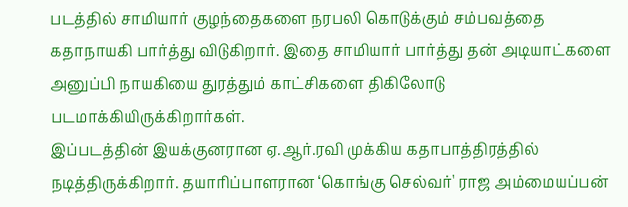படத்தில் சாமியார் குழந்தைகளை நரபலி கொடுக்கும் சம்பவத்தை கதாநாயகி பார்த்து விடுகிறார். இதை சாமியார் பார்த்து தன் அடியாட்களை அனுப்பி நாயகியை துரத்தும் காட்சிகளை திகிலோடு படமாக்கியிருக்கிறார்கள்.
இப்படத்தின் இயக்குனரான ஏ.ஆர்.ரவி முக்கிய கதாபாத்திரத்தில் நடித்திருக்கிறார். தயாரிப்பாளரான ‘கொங்கு செல்வர்' ராஜ அம்மையப்பன்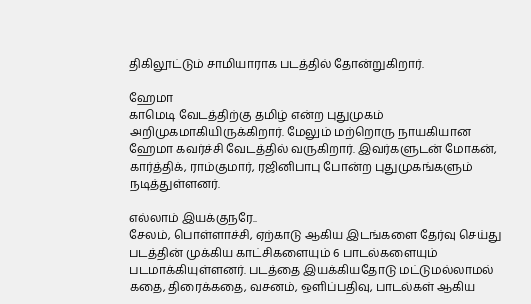திகிலூட்டும் சாமியாராக படத்தில் தோன்றுகிறார்.

ஹேமா
காமெடி வேடத்திற்கு தமிழ் என்ற புதுமுகம் அறிமுகமாகியிருக்கிறார். மேலும் மற்றொரு நாயகியான ஹேமா கவர்ச்சி வேடத்தில் வருகிறார். இவர்களுடன் மோகன், கார்த்திக், ராம்குமார், ரஜினிபாபு போன்ற புதுமுகங்களும் நடித்துள்ளனர்.

எல்லாம் இயக்குநரே..
சேலம், பொள்ளாச்சி, ஏற்காடு ஆகிய இடங்களை தேர்வு செய்து படத்தின் முக்கிய காட்சிகளையும் 6 பாடல்களையும் படமாக்கியுள்ளனர். படத்தை இயக்கியதோடு மட்டுமல்லாமல் கதை, திரைக்கதை, வசனம், ஒளிப்பதிவு, பாடல்கள் ஆகிய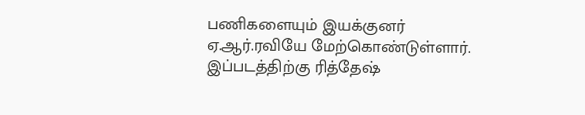பணிகளையும் இயக்குனர் ஏ.ஆர்.ரவியே மேற்கொண்டுள்ளார்.
இப்படத்திற்கு ரித்தேஷ்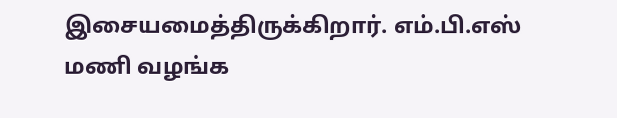இசையமைத்திருக்கிறார். எம்.பி.எஸ் மணி வழங்க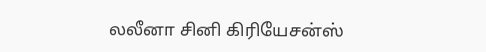லலீனா சினி கிரியேசன்ஸ்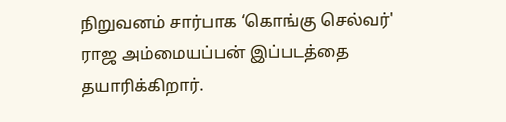நிறுவனம் சார்பாக ‘கொங்கு செல்வர்' ராஜ அம்மையப்பன் இப்படத்தை தயாரிக்கிறார்.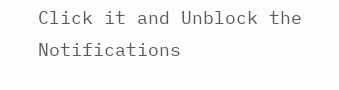Click it and Unblock the Notifications